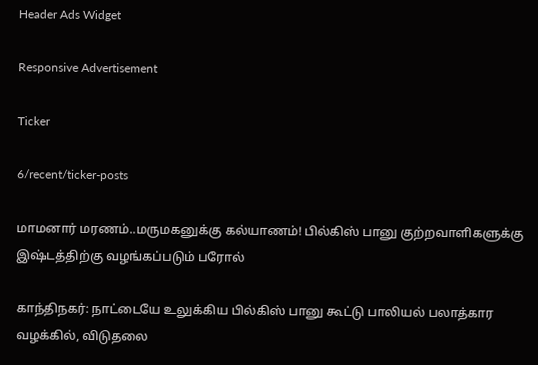Header Ads Widget

Responsive Advertisement

Ticker

6/recent/ticker-posts

மாமனார் மரணம்..மருமகனுக்கு கல்யாணம்! பில்கிஸ் பானு குற்றவாளிகளுக்கு இஷ்டத்திற்கு வழங்கப்படும் பரோல்

காந்திநகர்: நாட்டையே உலுக்கிய பில்கிஸ் பானு கூட்டு பாலியல் பலாத்கார வழக்கில், விடுதலை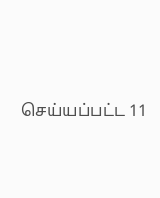செய்யப்பட்ட 11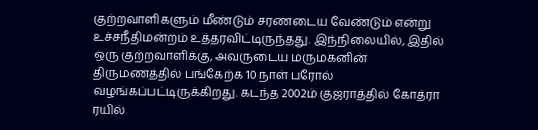குற்றவாளிகளும் மீண்டும் சரணடைய வேண்டும் என்று உச்சநீதிமன்றம் உத்தரவிட்டிருந்தது. இந்நிலையில், இதில் ஒரு குற்றவாளிக்கு, அவருடைய மருமகனின் திருமணத்தில் பங்கேற்க 10 நாள் பரோல் வழங்கப்பட்டிருக்கிறது. கடந்த 2002ம் குஜராத்தில் கோத்ரா ரயில்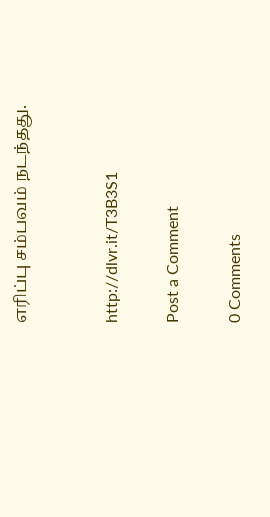எரிப்பு சம்பவம் நடந்தது.


http://dlvr.it/T3B3S1

Post a Comment

0 Comments